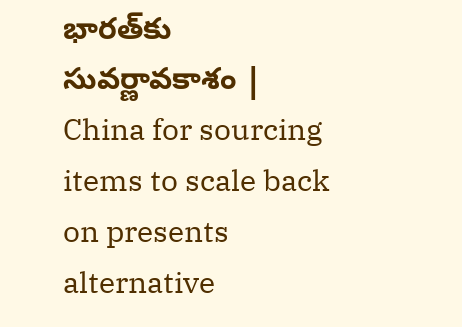భారత్‌కు సువర్ణావకాశం | China for sourcing items to scale back on presents alternative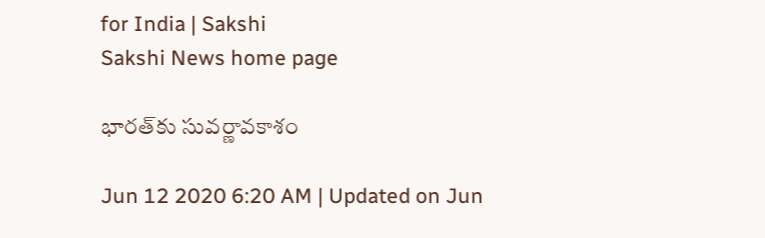for India | Sakshi
Sakshi News home page

భారత్‌కు సువర్ణావకాశం

Jun 12 2020 6:20 AM | Updated on Jun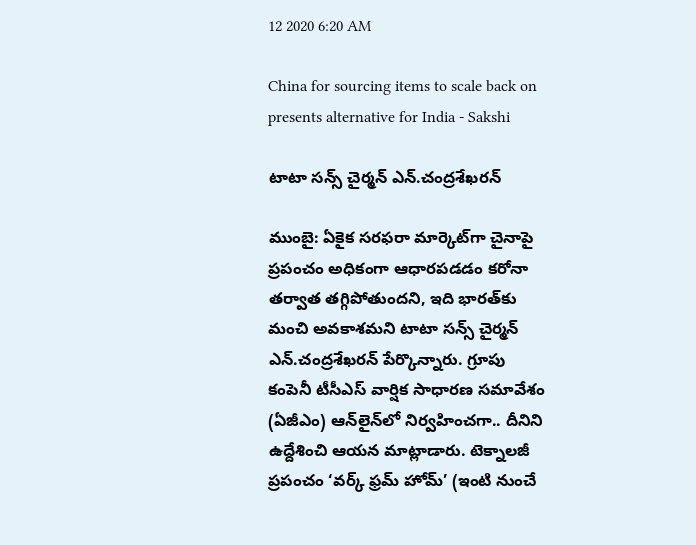12 2020 6:20 AM

China for sourcing items to scale back on presents alternative for India - Sakshi

టాటా సన్స్‌ చైర్మన్‌ ఎన్‌.చంద్రశేఖరన్‌

ముంబై: ఏకైక సరఫరా మార్కెట్‌గా చైనాపై ప్రపంచం అధికంగా ఆధారపడడం కరోనా తర్వాత తగ్గిపోతుందని, ఇది భారత్‌కు మంచి అవకాశమని టాటా సన్స్‌ చైర్మన్‌ ఎన్‌.చంద్రశేఖరన్‌ పేర్కొన్నారు. గ్రూపు కంపెనీ టీసీఎస్‌ వార్షిక సాధారణ సమావేశం (ఏజీఎం) ఆన్‌లైన్‌లో నిర్వహించగా.. దీనిని ఉద్దేశించి ఆయన మాట్లాడారు. టెక్నాలజీ ప్రపంచం ‘వర్క్‌ ఫ్రమ్‌ హోమ్‌’ (ఇంటి నుంచే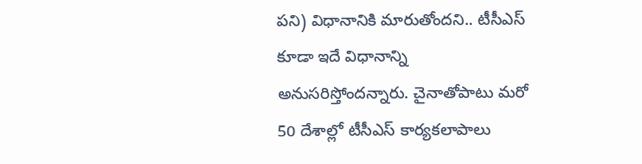పని) విధానానికి మారుతోందని.. టీసీఎస్‌ కూడా ఇదే విధానాన్ని అనుసరిస్తోందన్నారు. చైనాతోపాటు మరో 50 దేశాల్లో టీసీఎస్‌ కార్యకలాపాలు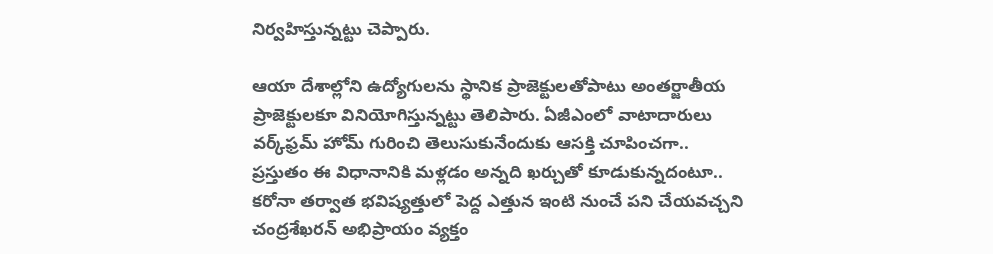నిర్వహిస్తున్నట్టు చెప్పారు.

ఆయా దేశాల్లోని ఉద్యోగులను స్థానిక ప్రాజెక్టులతోపాటు అంతర్జాతీయ ప్రాజెక్టులకూ వినియోగిస్తున్నట్టు తెలిపారు. ఏజీఎంలో వాటాదారులు వర్క్‌ఫ్రమ్‌ హోమ్‌ గురించి తెలుసుకునేందుకు ఆసక్తి చూపించగా.. ప్రస్తుతం ఈ విధానానికి మళ్లడం అన్నది ఖర్చుతో కూడుకున్నదంటూ.. కరోనా తర్వాత భవిష్యత్తులో పెద్ద ఎత్తున ఇంటి నుంచే పని చేయవచ్చని చంద్రశేఖరన్‌ అభిప్రాయం వ్యక్తం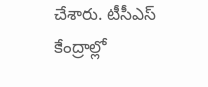చేశారు. టీసీఎస్‌ కేంద్రాల్లో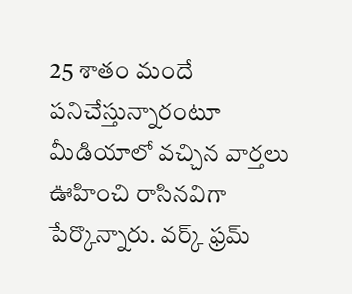25 శాతం మందే పనిచేస్తున్నారంటూ మీడియాలో వచ్చిన వార్తలు ఊహించి రాసినవిగా పేర్కొన్నారు. వర్క్‌ ఫ్రమ్‌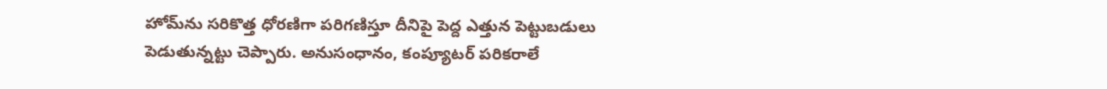హోమ్‌ను సరికొత్త ధోరణిగా పరిగణిస్తూ దీనిపై పెద్ద ఎత్తున పెట్టుబడులు పెడుతున్నట్టు చెప్పారు. అనుసంధానం, కంప్యూటర్‌ పరికరాలే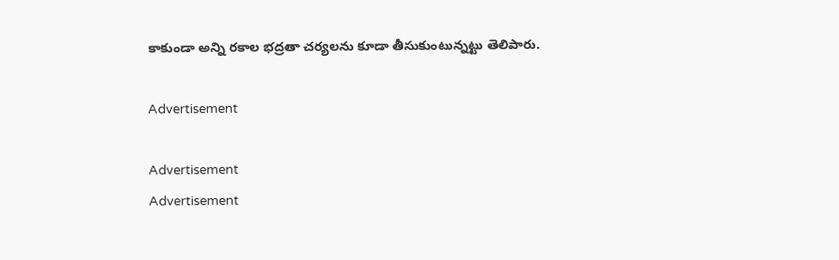కాకుండా అన్ని రకాల భద్రతా చర్యలను కూడా తీసుకుంటున్నట్టు తెలిపారు.

Advertisement

Advertisement
Advertisement